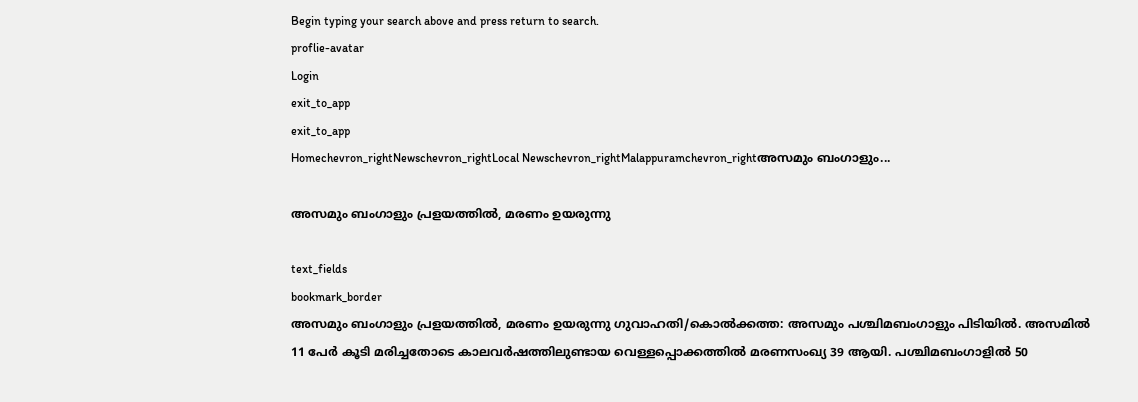Begin typing your search above and press return to search.
proflie-avatar
Login
exit_to_app
exit_to_app
Homechevron_rightNewschevron_rightLocal Newschevron_rightMalappuramchevron_rightഅസമും ബംഗാളും...

അസമും ബംഗാളും പ്രളയത്തിൽ, മരണം ഉയരുന്നു

text_fields
bookmark_border
അസമും ബംഗാളും പ്രളയത്തിൽ, മരണം ഉയരുന്നു ഗുവാഹതി/കൊൽക്കത്ത: അസമും പശ്ചിമബംഗാളും പിടിയിൽ. അസമിൽ 11 പേർ കൂടി മരിച്ചതോടെ കാലവർഷത്തിലുണ്ടായ വെള്ളപ്പൊക്കത്തിൽ മരണസംഖ്യ 39 ആയി. പശ്ചിമബംഗാളിൽ 50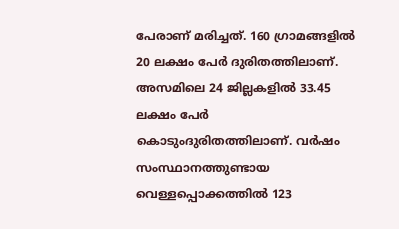പേരാണ് മരിച്ചത്. 160 ഗ്രാമങ്ങളിൽ 20 ലക്ഷം പേർ ദുരിതത്തിലാണ്. അസമിലെ 24 ജില്ലകളിൽ 33.45 ലക്ഷം പേർ കൊടുംദുരിതത്തിലാണ്. വർഷം സംസ്ഥാനത്തുണ്ടായ വെള്ളപ്പൊക്കത്തിൽ 123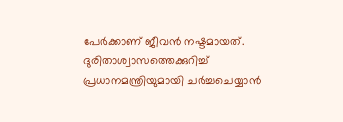പേർക്കാണ് ജീവൻ നഷ്ടമായത്. ദുരിതാശ്വാസത്തെക്കുറിച്ച് പ്രധാനമന്ത്രിയുമായി ചർച്ചചെയ്യാൻ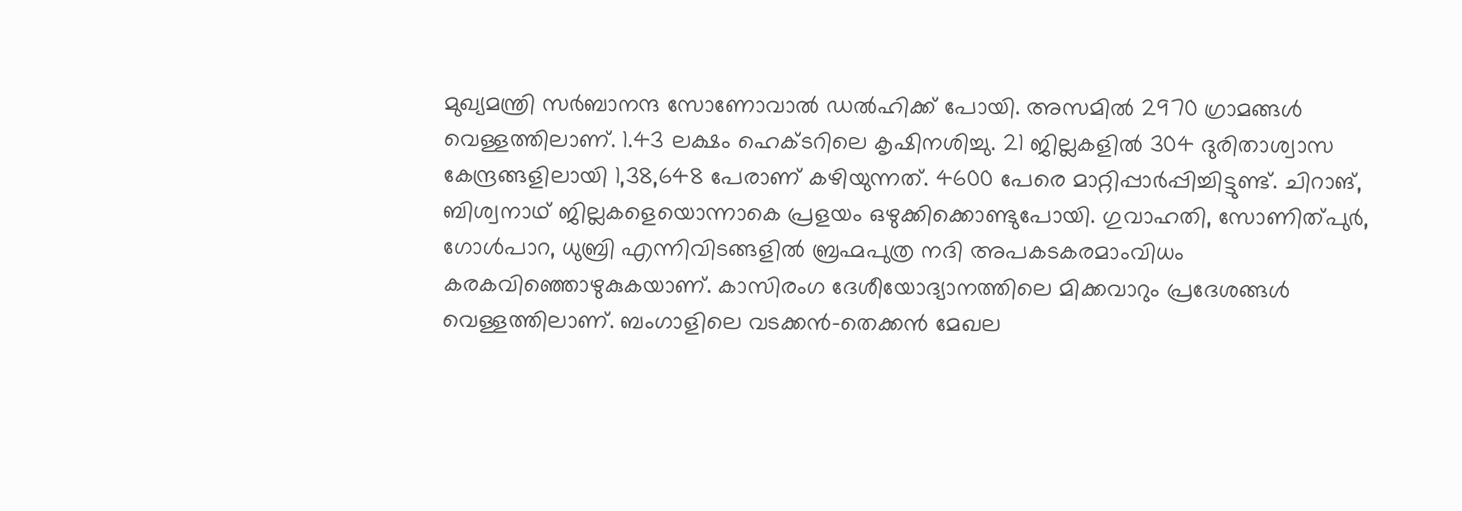മുഖ്യമന്ത്രി സർബാനന്ദ സോണോവാൽ ഡൽഹിക്ക് പോയി. അസമിൽ 2970 ഗ്രാമങ്ങൾ വെള്ളത്തിലാണ്. 1.43 ലക്ഷം ഹെക്ടറിലെ കൃഷിനശിച്ചു. 21 ജില്ലകളിൽ 304 ദുരിതാശ്വാസ കേന്ദ്രങ്ങളിലായി 1,38,648 പേരാണ് കഴിയുന്നത്. 4600 പേരെ മാറ്റിപ്പാർപ്പിച്ചിട്ടുണ്ട്. ചിറാങ്, ബിശ്വനാഥ് ജില്ലകളെയൊന്നാകെ പ്രളയം ഒഴുക്കിക്കൊണ്ടുപോയി. ഗുവാഹതി, സോണിത്പുർ, ഗോൾപാറ, ധുബ്രി എന്നിവിടങ്ങളിൽ ബ്രഹ്മപുത്ര നദി അപകടകരമാംവിധം കരകവിഞ്ഞൊഴുകുകയാണ്. കാസിരംഗ ദേശീയോദ്യാനത്തിലെ മിക്കവാറും പ്രദേശങ്ങൾ വെള്ളത്തിലാണ്. ബംഗാളിലെ വടക്കൻ–തെക്കൻ മേഖല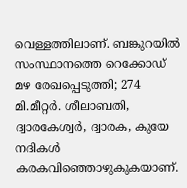വെള്ളത്തിലാണ്. ബങ്കുറയിൽ സംസ്ഥാനത്തെ റെക്കോഡ് മഴ രേഖപ്പെടുത്തി; 274 മി.മീറ്റർ. ശീലാബതി, ദ്വാരകേശ്വർ, ദ്വാരക, കുയേ നദികൾ കരകവിഞ്ഞൊഴുകുകയാണ്.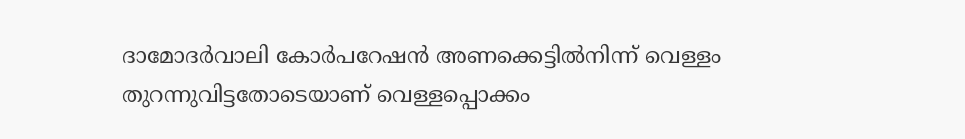ദാമോദർവാലി കോർപറേഷൻ അണക്കെട്ടിൽനിന്ന് വെള്ളം തുറന്നുവിട്ടതോടെയാണ് വെള്ളപ്പൊക്കം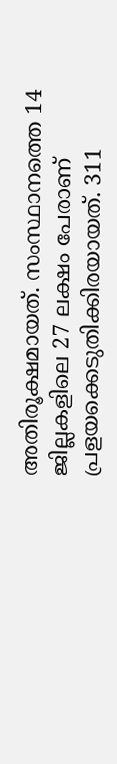അതിരൂക്ഷമായത്. സംസ്ഥാനത്തെ 14 ജില്ലകളിലെ 27 ലക്ഷം പേരാണ് പ്രളയക്കെടുതിക്കിരയായത്. 311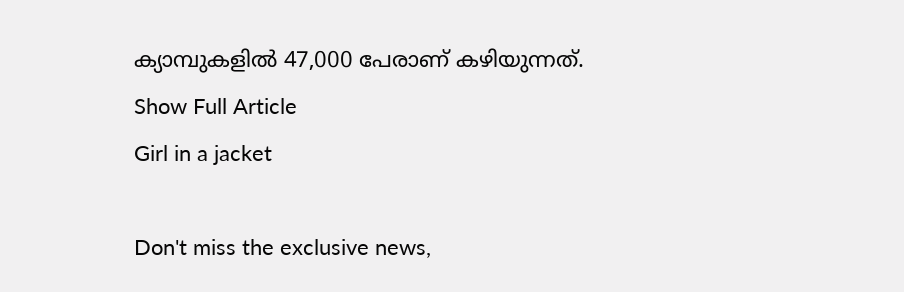ക്യാമ്പുകളിൽ 47,000 പേരാണ് കഴിയുന്നത്.
Show Full Article
Girl in a jacket

Don't miss the exclusive news,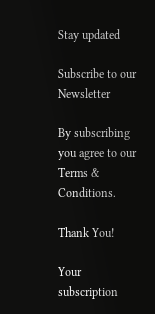Stay updated

Subscribe to our Newsletter

By subscribing you agree to our Terms & Conditions.

Thank You!

Your subscription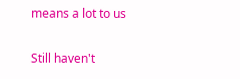means a lot to us

Still haven't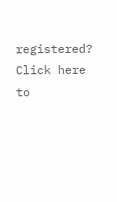registered? Click here to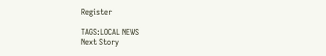Register

TAGS:LOCAL NEWS
Next Story